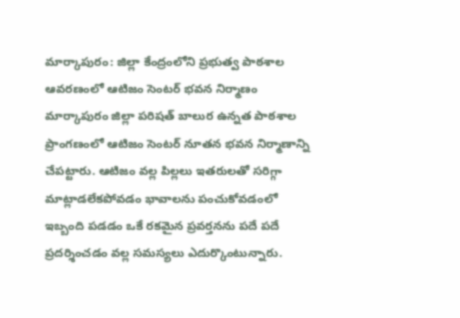మార్కాపురం: జిల్లా కేంద్రంలోని ప్రభుత్వ పాఠశాల ఆవరణంలో ఆటిజం సెంటర్ భవన నిర్మాణం
మార్కాపురం జిల్లా పరిషత్ బాలుర ఉన్నత పాఠశాల ప్రాంగణంలో ఆటిజం సెంటర్ నూతన భవన నిర్మాణాన్ని చేపట్టారు. ఆటిజం వల్ల పిల్లలు ఇతరులతో సరిగ్గా మాట్లాడలేకపోవడం భావాలను పంచుకోవడంలో ఇబ్బంది పడడం ఒకే రకమైన ప్రవర్తనను పదే పదే ప్రదర్శించడం వల్ల సమస్యలు ఎదుర్కొంటున్నారు.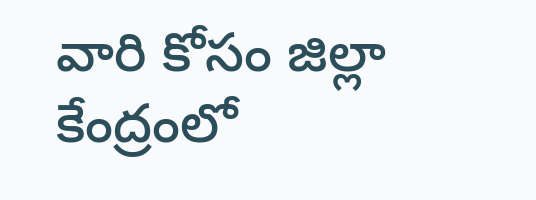వారి కోసం జిల్లా కేంద్రంలో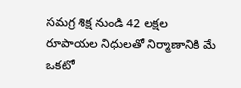సమగ్ర శిక్ష నుండి 42 లక్షల రూపాయల నిధులతో నిర్మాణానికి మే ఒకటో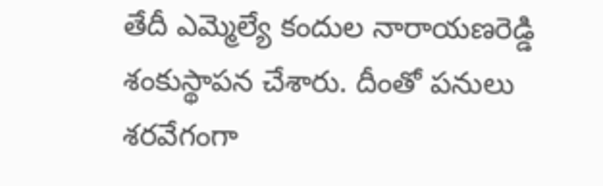తేదీ ఎమ్మెల్యే కందుల నారాయణరెడ్డి శంకుస్థాపన చేశారు. దీంతో పనులు శరవేగంగా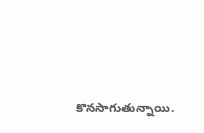కొనసాగుతున్నాయి.